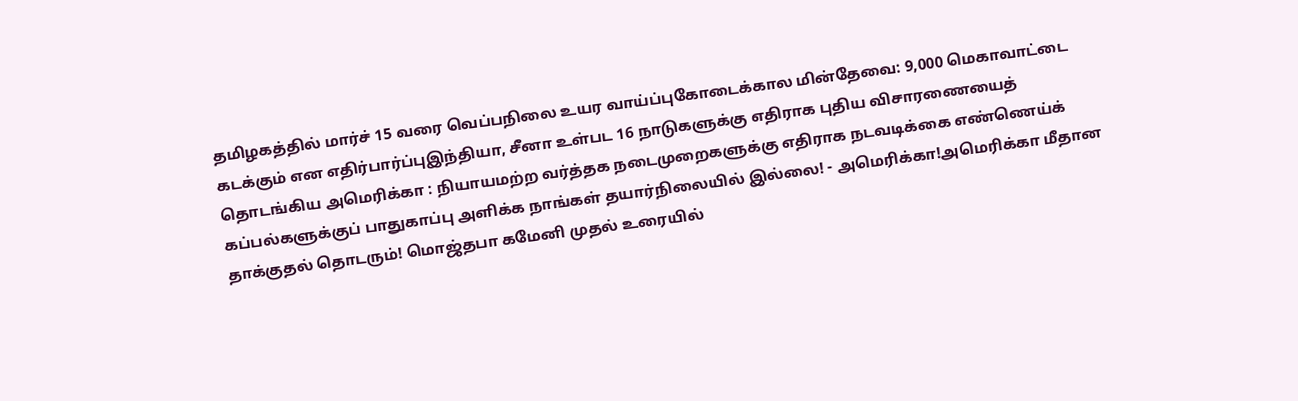தமிழகத்தில் மார்ச் 15 வரை வெப்பநிலை உயர வாய்ப்புகோடைக்கால மின்தேவை: 9,000 மெகாவாட்டை கடக்கும் என எதிர்பார்ப்புஇந்தியா, சீனா உள்பட 16 நாடுகளுக்கு எதிராக புதிய விசாரணையைத் தொடங்கிய அமெரிக்கா : நியாயமற்ற வர்த்தக நடைமுறைகளுக்கு எதிராக நடவடிக்கை எண்ணெய்க் கப்பல்களுக்குப் பாதுகாப்பு அளிக்க நாங்கள் தயார்நிலையில் இல்லை! - அமெரிக்கா!அமெரிக்கா மீதான தாக்குதல் தொடரும்! மொஜ்தபா கமேனி முதல் உரையில்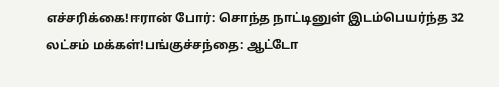எச்சரிக்கை!ஈரான் போர்: சொந்த நாட்டினுள் இடம்பெயர்ந்த 32 லட்சம் மக்கள்!பங்குச்சந்தை: ஆட்டோ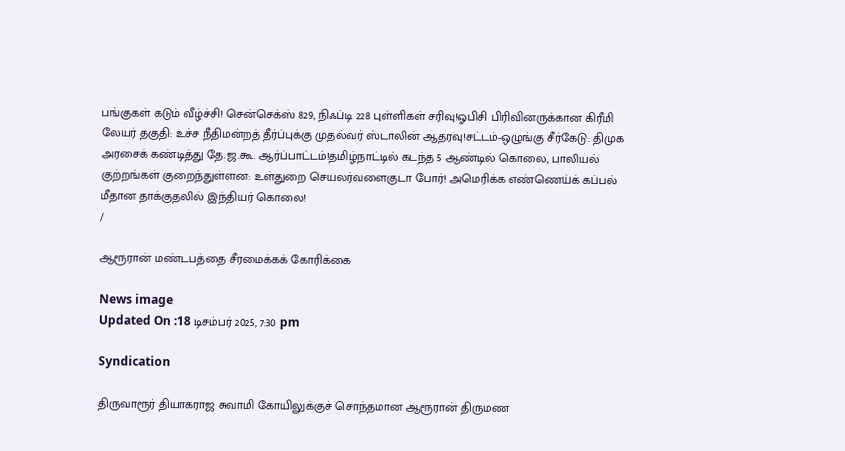பங்குகள் கடும் வீழ்ச்சி! சென்செக்ஸ் 829, நிஃப்டி 228 புள்ளிகள் சரிவு!ஓபிசி பிரிவினருக்கான கிரீமி லேயர் தகுதி: உச்ச நீதிமன்றத் தீர்ப்புக்கு முதல்வர் ஸ்டாலின் ஆதரவு!சட்டம்-ஒழுங்கு சீர்கேடு: திமுக அரசைக் கண்டித்து தே.ஜ.கூ. ஆர்ப்பாட்டம்!தமிழ்நாட்டில் கடந்த 5 ஆண்டில் கொலை, பாலியல் குற்றங்கள் குறைந்துள்ளன: உள்துறை செயலர்வளைகுடா போர்! அமெரிக்க எண்ணெய்க் கப்பல் மீதான தாக்குதலில் இந்தியர் கொலை!
/

ஆரூரான் மண்டபத்தை சீரமைக்கக் கோரிக்கை

News image
Updated On :18 டிசம்பர் 2025, 7:30 pm

Syndication

திருவாரூர் தியாகராஜ சுவாமி கோயிலுக்குச் சொந்தமான ஆரூரான் திருமண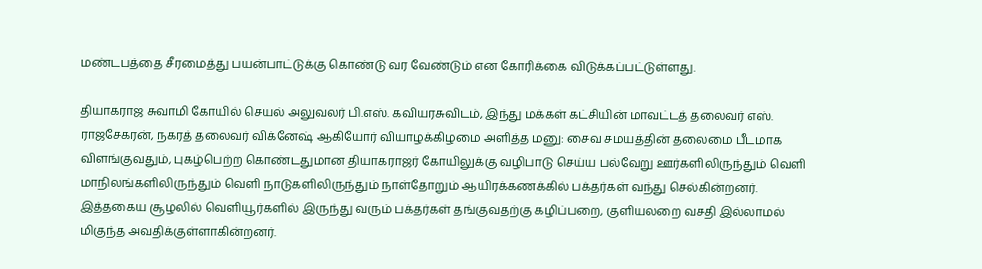மண்டபத்தை சீரமைத்து பயன்பாட்டுக்கு கொண்டு வர வேண்டும் என கோரிக்கை விடுக்கப்பட்டுள்ளது.

தியாகராஜ சுவாமி கோயில் செயல் அலுவலர் பி.எஸ். கவியரசுவிடம், இந்து மக்கள் கட்சியின் மாவட்டத் தலைவர் எஸ். ராஜசேகரன், நகரத் தலைவர் விக்னேஷ் ஆகியோர் வியாழக்கிழமை அளித்த மனு: சைவ சமயத்தின் தலைமை பீடமாக விளங்குவதும், புகழ்பெற்ற கொண்டதுமான தியாகராஜர் கோயிலுக்கு வழிபாடு செய்ய பல்வேறு ஊர்களிலிருந்தும் வெளி மாநிலங்களிலிருந்தும் வெளி நாடுகளிலிருந்தும் நாள்தோறும் ஆயிரக்கணக்கில் பக்தர்கள் வந்து செல்கின்றனர். இத்தகைய சூழலில் வெளியூர்களில் இருந்து வரும் பக்தர்கள் தங்குவதற்கு கழிப்பறை, குளியலறை வசதி இல்லாமல் மிகுந்த அவதிக்குள்ளாகின்றனர்.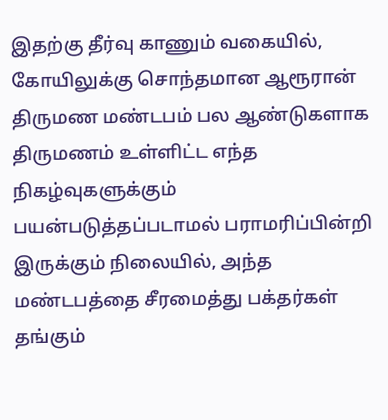இதற்கு தீர்வு காணும் வகையில், கோயிலுக்கு சொந்தமான ஆரூரான் திருமண மண்டபம் பல ஆண்டுகளாக திருமணம் உள்ளிட்ட எந்த நிகழ்வுகளுக்கும் பயன்படுத்தப்படாமல் பராமரிப்பின்றி இருக்கும் நிலையில், அந்த மண்டபத்தை சீரமைத்து பக்தர்கள் தங்கும்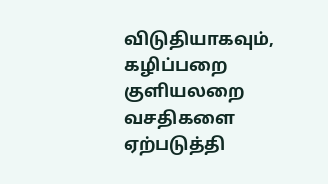விடுதியாகவும், கழிப்பறை குளியலறை வசதிகளை ஏற்படுத்தி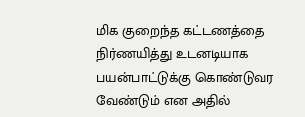மிக குறைந்த கட்டணத்தை நிர்ணயித்து உடனடியாக பயன்பாட்டுக்கு கொண்டுவர வேண்டும் என அதில்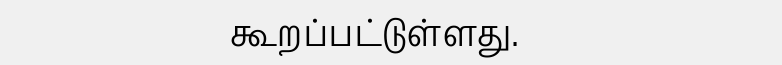கூறப்பட்டுள்ளது.